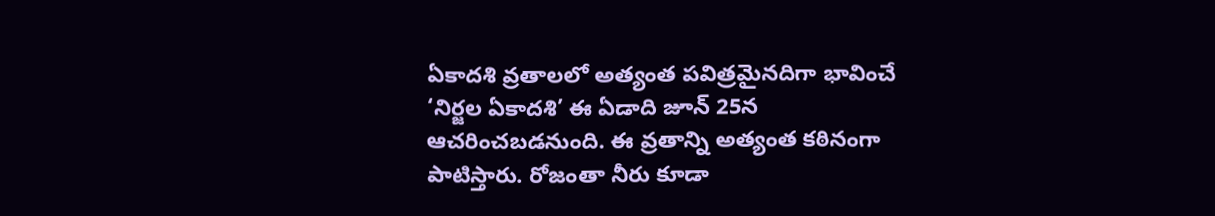ఏకాదశి వ్రతాలలో అత్యంత పవిత్రమైనదిగా భావించే ‘నిర్జల ఏకాదశి’ ఈ ఏడాది జూన్ 25న ఆచరించబడనుంది. ఈ వ్రతాన్ని అత్యంత కఠినంగా పాటిస్తారు. రోజంతా నీరు కూడా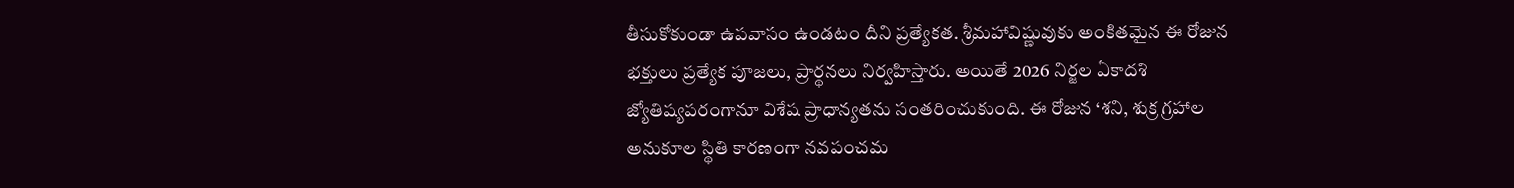తీసుకోకుండా ఉపవాసం ఉండటం దీని ప్రత్యేకత. శ్రీమహావిష్ణువుకు అంకితమైన ఈ రోజున భక్తులు ప్రత్యేక పూజలు, ప్రార్థనలు నిర్వహిస్తారు. అయితే 2026 నిర్జల ఏకాదశి జ్యోతిష్యపరంగానూ విశేష ప్రాధాన్యతను సంతరించుకుంది. ఈ రోజున ‘శని, శుక్ర గ్రహాల అనుకూల స్థితి కారణంగా నవపంచమ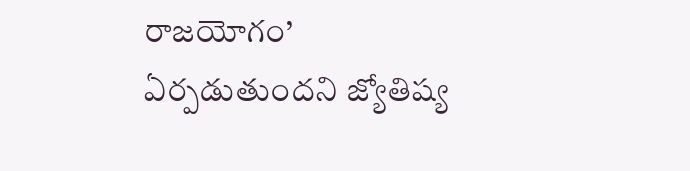రాజయోగం’ ఏర్పడుతుందని జ్యోతిష్య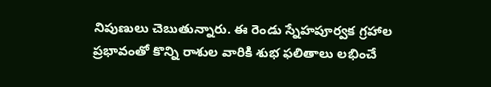నిపుణులు చెబుతున్నారు. ఈ రెండు స్నేహపూర్వక గ్రహాల ప్రభావంతో కొన్ని రాశుల వారికి శుభ ఫలితాలు లభించే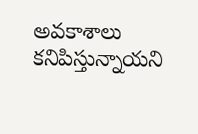అవకాశాలు కనిపిస్తున్నాయని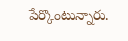పేర్కొంటున్నారు.